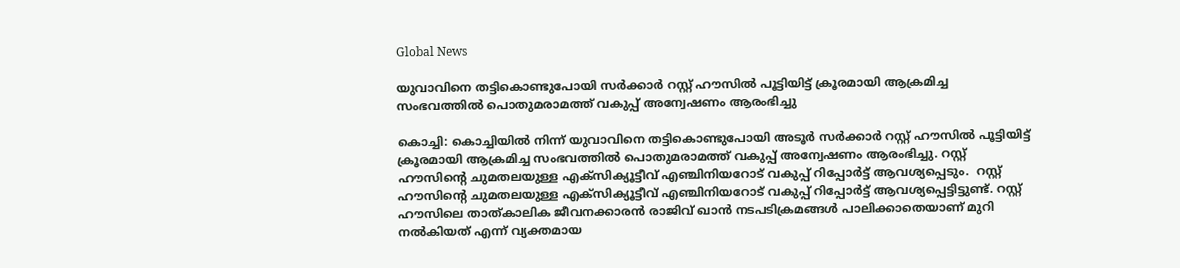Global News

യുവാവിനെ തട്ടികൊണ്ടുപോയി സർക്കാർ റസ്റ്റ് ഹൗസിൽ പൂട്ടിയിട്ട് ക്രൂരമായി ആക്രമിച്ച സംഭവത്തിൽ പൊതുമരാമത്ത് വകുപ്പ് അന്വേഷണം ആരംഭിച്ചു

കൊച്ചി: കൊച്ചിയിൽ നിന്ന് യുവാവിനെ തട്ടികൊണ്ടുപോയി അടൂർ സർക്കാർ റസ്റ്റ് ഹൗസിൽ പൂട്ടിയിട്ട് ക്രൂരമായി ആക്രമിച്ച സംഭവത്തിൽ പൊതുമരാമത്ത് വകുപ്പ് അന്വേഷണം ആരംഭിച്ചു. റസ്റ്റ് ഹൗസിന്റെ ചുമതലയുള്ള എക്സിക്യൂട്ടീവ് എഞ്ചിനിയറോട് വകുപ്പ് റിപ്പോർട്ട് ആവശ്യപ്പെടും.  റസ്റ്റ് ഹൗസിന്റെ ചുമതലയുള്ള എക്സിക്യൂട്ടീവ് എഞ്ചിനിയറോട് വകുപ്പ് റിപ്പോർട്ട് ആവശ്യപ്പെട്ടിട്ടുണ്ട്. റസ്റ്റ് ഹൗസിലെ താത്കാലിക ജീവനക്കാരൻ രാജിവ് ഖാൻ നടപടിക്രമങ്ങൾ പാലിക്കാതെയാണ് മുറി നൽകിയത് എന്ന് വ്യക്തമായ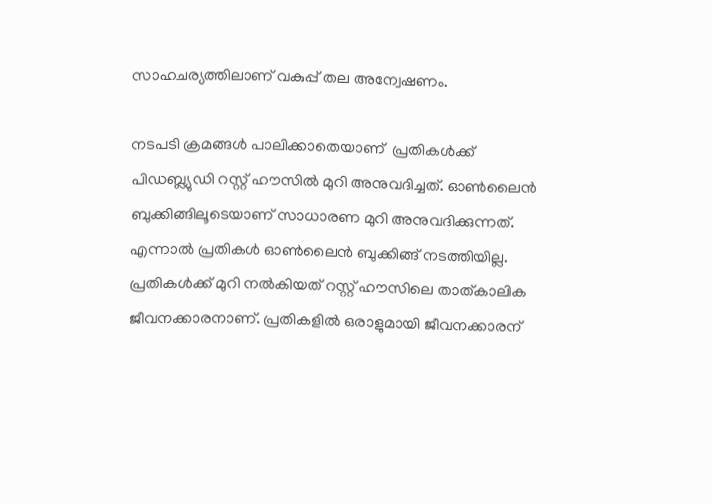സാഹചര്യത്തിലാണ് വകുപ്പ് തല അന്വേഷണം.

നടപടി ക്രമങ്ങൾ പാലിക്കാതെയാണ്  പ്രതികൾക്ക് പിഡബ്ല്യുഡി റസ്റ്റ്‌ ഹൗസിൽ മുറി അനുവദിച്ചത്. ഓൺലൈൻ ബുക്കിങ്ങിലൂടെയാണ് സാധാരണ മുറി അനുവദിക്കുന്നത്. എന്നാൽ പ്രതികൾ ഓൺലൈൻ ബുക്കിങ്ങ് നടത്തിയില്ല. പ്രതികൾക്ക് മുറി നൽകിയത് റസ്റ്റ്‌ ഹൗസിലെ താത്കാലിക ജീവനക്കാരനാണ്. പ്രതികളിൽ ഒരാളുമായി ജീവനക്കാരന്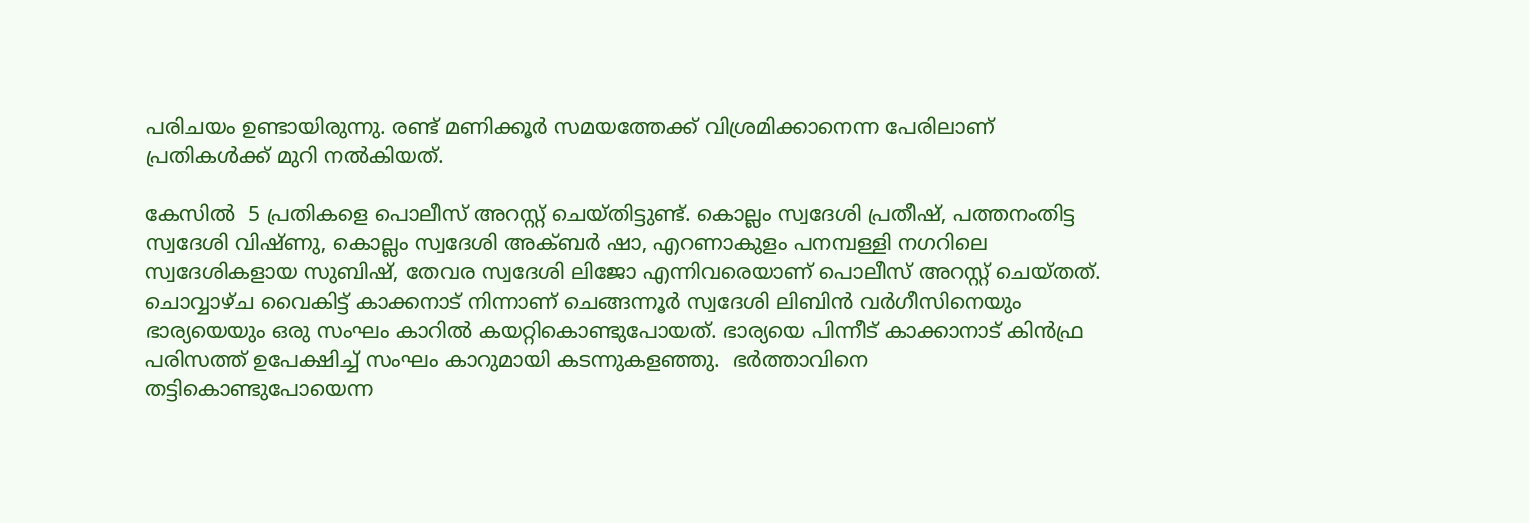പരിചയം ഉണ്ടായിരുന്നു. രണ്ട് മണിക്കൂർ സമയത്തേക്ക് വിശ്രമിക്കാനെന്ന പേരിലാണ് പ്രതികൾക്ക് മുറി നൽകിയത്.

കേസിൽ  5 പ്രതികളെ പൊലീസ് അറസ്റ്റ് ചെയ്തിട്ടുണ്ട്. കൊല്ലം സ്വദേശി പ്രതീഷ്, പത്തനംതിട്ട സ്വദേശി വിഷ്ണു, കൊല്ലം സ്വദേശി അക്ബർ ഷാ, എറണാകുളം പനമ്പള്ളി നഗറിലെ സ്വദേശികളായ സുബിഷ്, തേവര സ്വദേശി ലിജോ എന്നിവരെയാണ് പൊലീസ് അറസ്റ്റ് ചെയ്തത്. ചൊവ്വാഴ്ച വൈകിട്ട് കാക്കനാട് നിന്നാണ് ചെങ്ങന്നൂർ സ്വദേശി ലിബിൻ വർഗീസിനെയും ഭാര്യയെയും ഒരു സംഘം കാറിൽ കയറ്റികൊണ്ടുപോയത്. ഭാര്യയെ പിന്നീട് കാക്കാനാട് കിൻഫ്ര പരിസത്ത് ഉപേക്ഷിച്ച് സംഘം കാറുമായി കടന്നുകളഞ്ഞു.  ഭർത്താവിനെ തട്ടികൊണ്ടുപോയെന്ന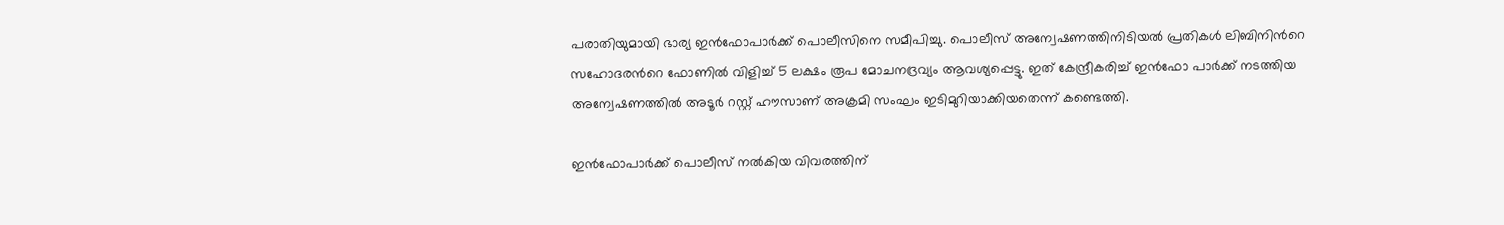പരാതിയുമായി ഭാര്യ ഇൻഫോപാർക്ക് പൊലീസിനെ സമീപിച്ചു. പൊലീസ് അന്വേഷണത്തിനിടിയൽ പ്രതികൾ ലിബിനിൻറെ സഹോദരൻറെ ഫോണിൽ വിളിച്ച് 5 ലക്ഷം രൂപ മോചനദ്രവ്യം ആവശ്യപ്പെട്ടു. ഇത് കേന്ദ്രീകരിച്ച് ഇൻഫോ പാർക്ക് നടത്തിയ അന്വേഷണത്തിൽ അടൂർ റസ്റ്റ് ഹൗസാണ് അക്രമി സംഘം ഇടിമുറിയാക്കിയതെന്ന് കണ്ടെത്തി.

ഇൻഫോപാർക്ക് പൊലീസ് നൽകിയ വിവരത്തിന്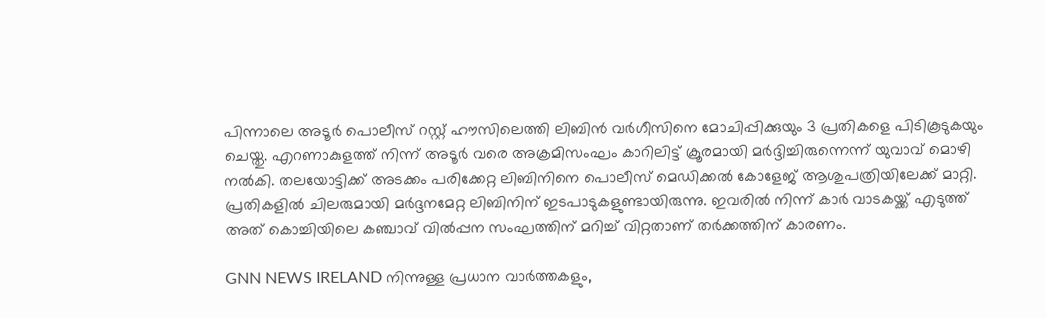പിന്നാലെ അടൂർ പൊലീസ് റസ്റ്റ് ഹൗസിലെത്തി ലിബിൻ വർഗീസിനെ മോചിപ്പിക്കുയും 3 പ്രതികളെ പിടികൂടുകയും ചെയ്തു. എറണാകുളത്ത് നിന്ന് അടൂർ വരെ അക്രമിസംഘം കാറിലിട്ട് ക്രൂരമായി മർദ്ദിച്ചിരുന്നെന്ന് യുവാവ് മൊഴി നൽകി. തലയോട്ടിക്ക് അടക്കം പരിക്കേറ്റ ലിബിനിനെ പൊലീസ് മെഡിക്കൽ കോളേജ് ആശുപത്രിയിലേക്ക് മാറ്റി. പ്രതികളിൽ ചിലരുമായി മർദ്ദനമേറ്റ ലിബിനിന് ഇടപാടുകളുണ്ടായിരുന്നു. ഇവരിൽ നിന്ന് കാർ വാടകയ്ക്ക് എടുത്ത് അത് കൊച്ചിയിലെ കഞ്ചാവ് വിൽപ്പന സംഘത്തിന് മറിച്ച് വിറ്റതാണ് തർക്കത്തിന് കാരണം.

GNN NEWS IRELAND നിന്നുള്ള പ്രധാന വാര്‍ത്തകളും,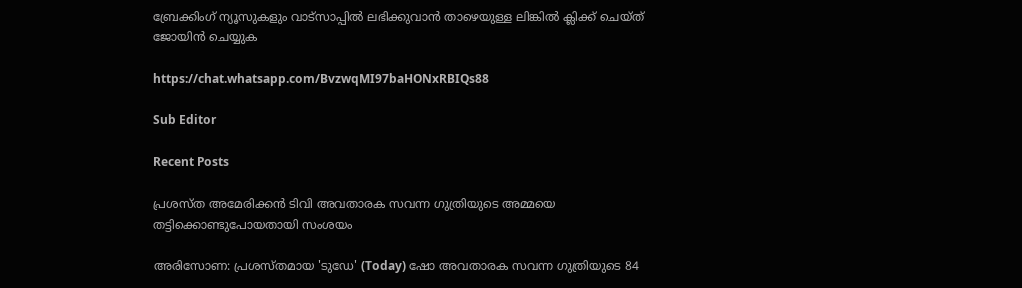ബ്രേക്കിംഗ് ന്യൂസുകളും വാട്സാപ്പില്‍ ലഭിക്കുവാന്‍ താഴെയുള്ള ലിങ്കില്‍ ക്ലിക്ക് ചെയ്ത് ജോയിന്‍ ചെയ്യുക

https://chat.whatsapp.com/BvzwqMI97baHONxRBIQs88

Sub Editor

Recent Posts

പ്രശസ്ത അമേരിക്കൻ ടിവി അവതാരക സവന്ന ഗുത്രിയുടെ അമ്മയെ തട്ടിക്കൊണ്ടുപോയതായി സംശയം

അരിസോണ: പ്രശസ്തമായ 'ടുഡേ' (Today) ഷോ അവതാരക സവന്ന ഗുത്രിയുടെ 84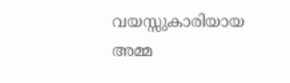വയസ്സുകാരിയായ അമ്മ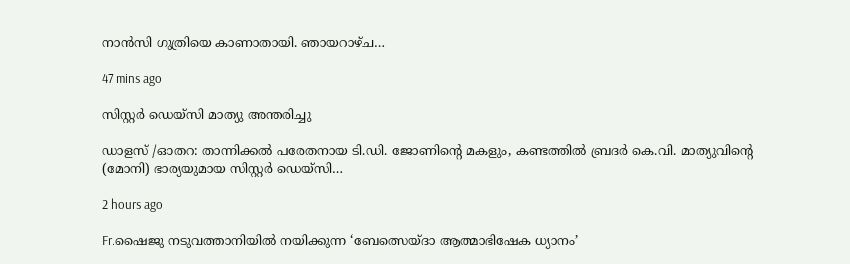നാൻസി ഗുത്രിയെ കാണാതായി. ഞായറാഴ്ച…

47 mins ago

സിസ്റ്റർ ഡെയ്സി മാത്യു അന്തരിച്ചു

ഡാളസ് /ഓതറ: താന്നിക്കൽ പരേതനായ ടി.ഡി. ജോണിന്റെ മകളും, കണ്ടത്തിൽ ബ്രദർ കെ.വി. മാത്യുവിന്റെ (മോനി) ഭാര്യയുമായ സിസ്റ്റർ ഡെയ്സി…

2 hours ago

Fr.ഷൈജു നടുവത്താനിയിൽ നയിക്കുന്ന ‘ബേത്സെയ്ദാ ആത്മാഭിഷേക ധ്യാനം’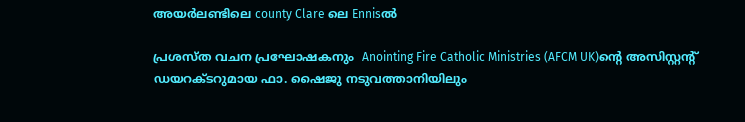അയർലണ്ടിലെ county Clare ലെ Ennisൽ

പ്രശസ്ത വചന പ്രഘോഷകനും  Anointing Fire Catholic Ministries (AFCM UK)ന്റെ അസിസ്റ്റന്റ് ഡയറക്ടറുമായ ഫാ. ഷൈജു നടുവത്താനിയിലും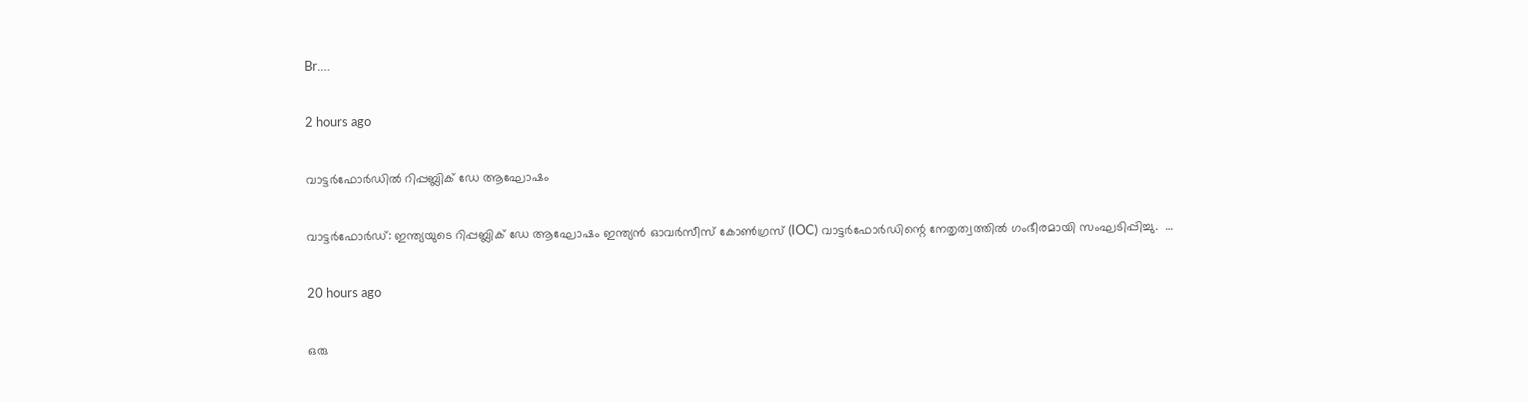Br.…

2 hours ago

വാട്ടർഫോർഡിൽ റിപ്പബ്ലിക് ഡേ ആഘോഷം

വാട്ടർഫോർഡ്: ഇന്ത്യയുടെ റിപ്പബ്ലിക് ഡേ ആഘോഷം ഇന്ത്യൻ ഓവർസീസ് കോൺഗ്രസ് (IOC) വാട്ടർഫോർഡിന്റെ നേതൃത്വത്തിൽ ഗംഭീരമായി സംഘടിപ്പിച്ചു.  …

20 hours ago

ഒരു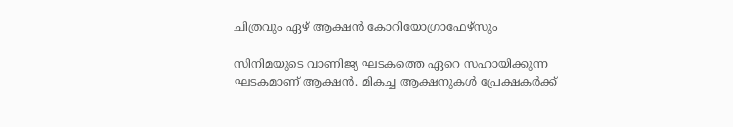ചിത്രവും ഏഴ് ആക്ഷൻ കോറിയോഗ്രാഫേഴ്സും

സിനിമയുടെ വാണിജ്യ ഘടകത്തെ ഏറെ സഹായിക്കുന്ന ഘടകമാണ് ആക്ഷൻ. മികച്ച ആക്ഷനുകൾ പ്രേക്ഷകർക്ക്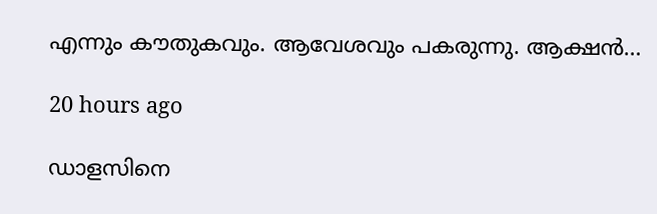എന്നും കൗതുകവും. ആവേശവും പകരുന്നു. ആക്ഷൻ…

20 hours ago

ഡാളസിനെ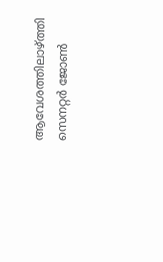ആവേശത്തിലാഴ്ത്തി സെനറ്റർ ജോൺ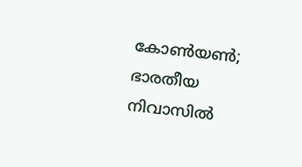കോൺയൺ; ഭാരതീയ നിവാസിൽ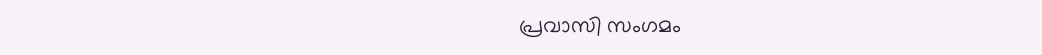പ്രവാസി സംഗമം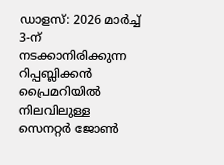ഡാളസ്: 2026 മാർച്ച് 3-ന് നടക്കാനിരിക്കുന്ന റിപ്പബ്ലിക്കൻ പ്രൈമറിയിൽ നിലവിലുള്ള  സെനറ്റർ ജോൺ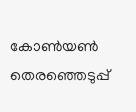കോൺയൺ തെരഞ്ഞെടുപ്പ്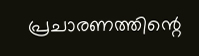പ്രചാരണത്തിന്റെ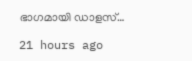ഭാഗമായി ഡാളസ്…

21 hours ago